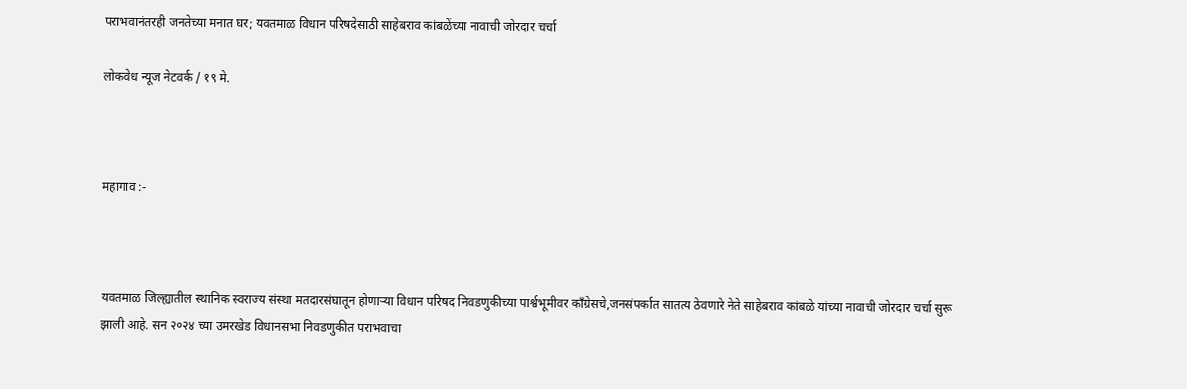पराभवानंतरही जनतेच्या मनात घर; यवतमाळ विधान परिषदेसाठी साहेबराव कांबळेंच्या नावाची जोरदार चर्चा

लोकवेध न्यूज नेटवर्क / १९ मे.



महागाव :-



यवतमाळ जिल्ह्यातील स्थानिक स्वराज्य संस्था मतदारसंघातून होणाऱ्या विधान परिषद निवडणुकीच्या पार्श्वभूमीवर काँग्रेसचे,जनसंपर्कात सातत्य ठेवणारे नेते साहेबराव कांबळे यांच्या नावाची जोरदार चर्चा सुरू झाली आहे. सन २०२४ च्या उमरखेड विधानसभा निवडणुकीत पराभवाचा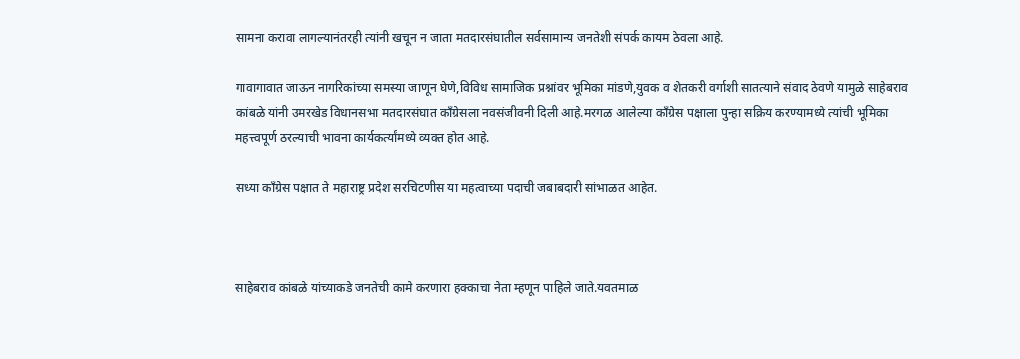सामना करावा लागल्यानंतरही त्यांनी खचून न जाता मतदारसंघातील सर्वसामान्य जनतेशी संपर्क कायम ठेवला आहे.

गावागावात जाऊन नागरिकांच्या समस्या जाणून घेणे,विविध सामाजिक प्रश्नांवर भूमिका मांडणे,युवक व शेतकरी वर्गाशी सातत्याने संवाद ठेवणे यामुळे साहेबराव कांबळे यांनी उमरखेड विधानसभा मतदारसंघात काँग्रेसला नवसंजीवनी दिली आहे.मरगळ आलेल्या काँग्रेस पक्षाला पुन्हा सक्रिय करण्यामध्ये त्यांची भूमिका महत्त्वपूर्ण ठरल्याची भावना कार्यकर्त्यांमध्ये व्यक्त होत आहे.

सध्या काँग्रेस पक्षात ते महाराष्ट्र प्रदेश सरचिटणीस या महत्वाच्या पदाची जबाबदारी सांभाळत आहेत.



साहेबराव कांबळे यांच्याकडे जनतेची कामे करणारा हक्काचा नेता म्हणून पाहिले जाते.यवतमाळ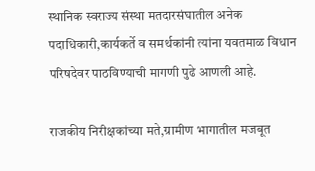स्थानिक स्वराज्य संस्था मतदारसंघातील अनेक पदाधिकारी,कार्यकर्ते व समर्थकांनी त्यांना यवतमाळ विधान परिषदेवर पाठविण्याची मागणी पुढे आणली आहे.

राजकीय निरीक्षकांच्या मते,ग्रामीण भागातील मजबूत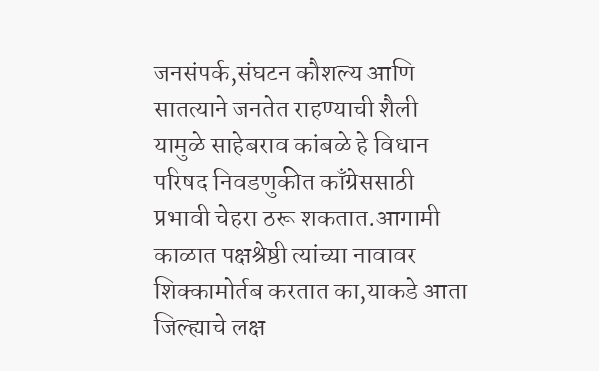जनसंपर्क,संघटन कौशल्य आणि सातत्याने जनतेत राहण्याची शैली यामुळे साहेबराव कांबळे हे विधान परिषद निवडणुकीत काँग्रेससाठी प्रभावी चेहरा ठरू शकतात.आगामी काळात पक्षश्रेष्ठी त्यांच्या नावावर शिक्कामोर्तब करतात का,याकडे आता जिल्ह्याचे लक्ष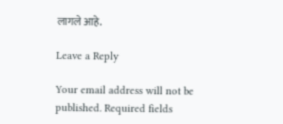लागले आहे.

Leave a Reply

Your email address will not be published. Required fields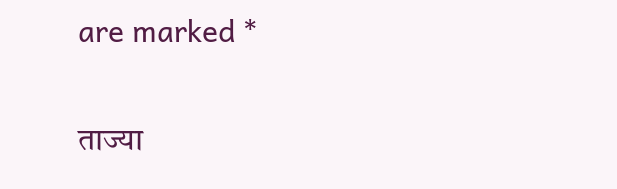are marked *

ताज्या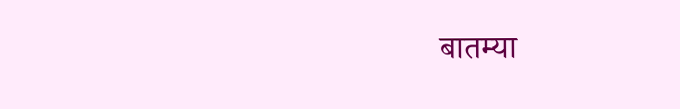बातम्या